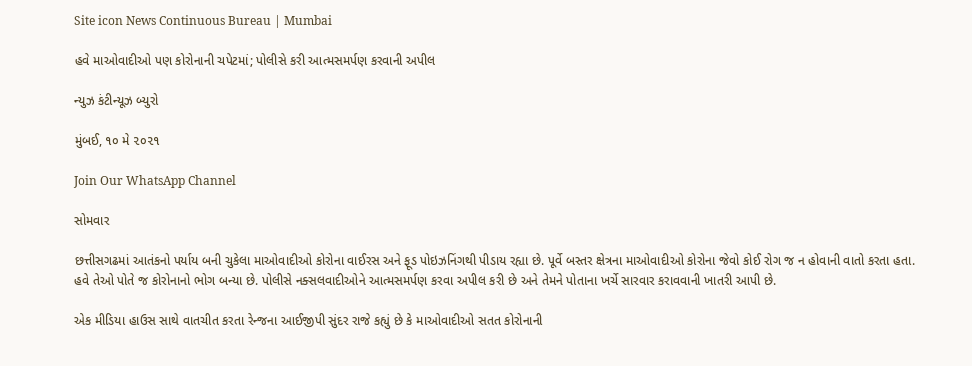Site icon News Continuous Bureau | Mumbai

હવે માઓવાદીઓ પણ કોરોનાની ચપેટમાં; પોલીસે કરી આત્મસમર્પણ કરવાની અપીલ

ન્યુઝ કંટીન્યૂઝ બ્યુરો

મુંબઈ, ૧૦ મે ૨૦૨૧

Join Our WhatsApp Channel

સોમવાર

છત્તીસગઢમાં આતંકનો પર્યાય બની ચુકેલા માઓવાદીઓ કોરોના વાઈરસ અને ફૂડ પોઇઝનિંગથી પીડાય રહ્યા છે. પૂર્વે બસ્તર ક્ષેત્રના માઓવાદીઓ કોરોના જેવો કોઈ રોગ જ ન હોવાની વાતો કરતા હતા. હવે તેઓ પોતે જ કોરોનાનો ભોગ બન્યા છે. પોલીસે નક્સલવાદીઓને આત્મસમર્પણ કરવા અપીલ કરી છે અને તેમને પોતાના ખર્ચે સારવાર કરાવવાની ખાતરી આપી છે.

એક મીડિયા હાઉસ સાથે વાતચીત કરતા રેન્જના આઈજીપી સુંદર રાજે કહ્યું છે કે માઓવાદીઓ સતત કોરોનાની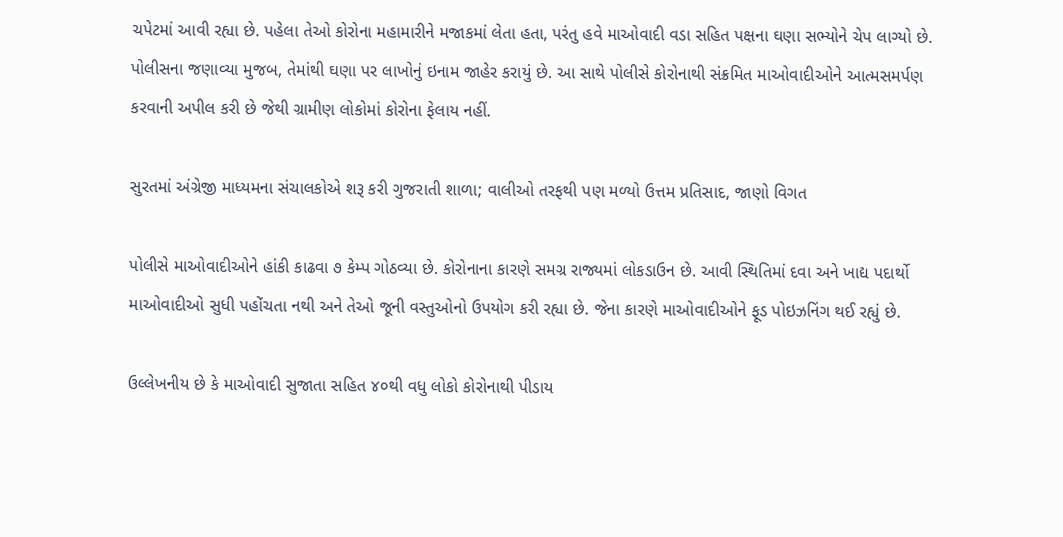ચપેટમાં આવી રહ્યા છે. પહેલા તેઓ કોરોના મહામારીને મજાકમાં લેતા હતા, પરંતુ હવે માઓવાદી વડા સહિત પક્ષના ઘણા સભ્યોને ચેપ લાગ્યો છે. પોલીસના જણાવ્યા મુજબ, તેમાંથી ઘણા પર લાખોનું ઇનામ જાહેર કરાયું છે. આ સાથે પોલીસે કોરોનાથી સંક્રમિત માઓવાદીઓને આત્મસમર્પણ કરવાની અપીલ કરી છે જેથી ગ્રામીણ લોકોમાં કોરોના ફેલાય નહીં.

સુરતમાં અંગ્રેજી માધ્યમના સંચાલકોએ શરૂ કરી ગુજરાતી શાળા; વાલીઓ તરફથી પણ મળ્યો ઉત્તમ પ્રતિસાદ, જાણો વિગત

પોલીસે માઓવાદીઓને હાંકી કાઢવા ૭ કેમ્પ ગોઠવ્યા છે. કોરોનાના કારણે સમગ્ર રાજ્યમાં લોકડાઉન છે. આવી સ્થિતિમાં દવા અને ખાદ્ય પદાર્થો માઓવાદીઓ સુધી પહોંચતા નથી અને તેઓ જૂની વસ્તુઓનો ઉપયોગ કરી રહ્યા છે. જેના કારણે માઓવાદીઓને ફૂડ પોઇઝનિંગ થઈ રહ્યું છે.

ઉલ્લેખનીય છે કે માઓવાદી સુજાતા સહિત ૪૦થી વધુ લોકો કોરોનાથી પીડાય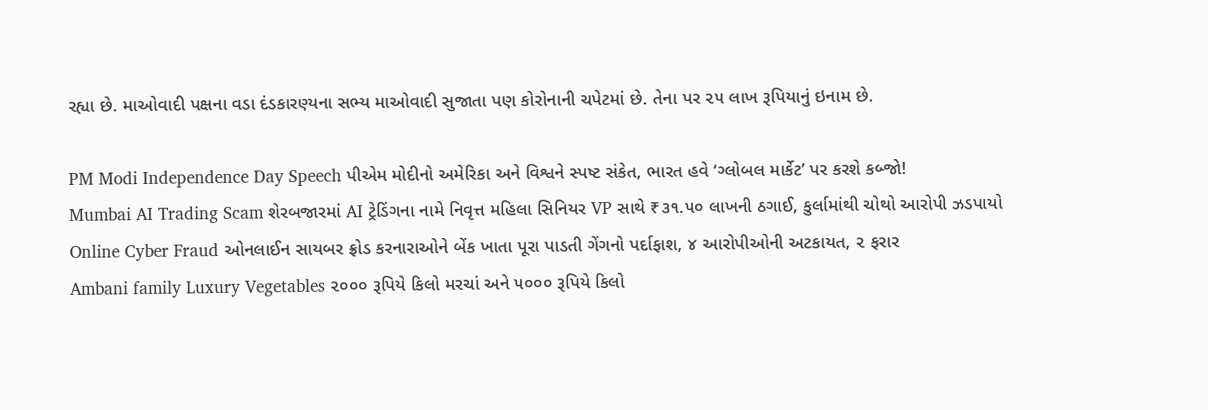રહ્યા છે. માઓવાદી પક્ષના વડા દંડકારણ્યના સભ્ય માઓવાદી સુજાતા પણ કોરોનાની ચપેટમાં છે. તેના પર ૨૫ લાખ રૂપિયાનું ઇનામ છે.

PM Modi Independence Day Speech પીએમ મોદીનો અમેરિકા અને વિશ્વને સ્પષ્ટ સંકેત, ભારત હવે ‘ગ્લોબલ માર્કેટ’ પર કરશે કબ્જો!
Mumbai AI Trading Scam શેરબજારમાં AI ટ્રેડિંગના નામે નિવૃત્ત મહિલા સિનિયર VP સાથે ₹૩૧.૫૦ લાખની ઠગાઈ, કુર્લામાંથી ચોથો આરોપી ઝડપાયો
Online Cyber Fraud ઓનલાઈન સાયબર ફ્રોડ કરનારાઓને બેંક ખાતા પૂરા પાડતી ગેંગનો પર્દાફાશ, ૪ આરોપીઓની અટકાયત, ૨ ફરાર
Ambani family Luxury Vegetables ૨૦૦૦ રૂપિયે કિલો મરચાં અને ૫૦૦૦ રૂપિયે કિલો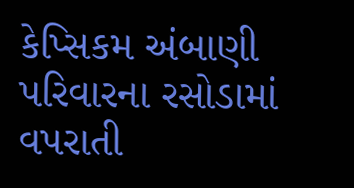કેપ્સિકમ અંબાણી પરિવારના રસોડામાં વપરાતી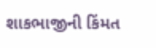શાકભાજીની કિંમત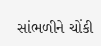સાંભળીને ચોંકી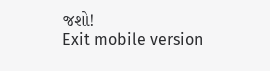જશો!
Exit mobile version